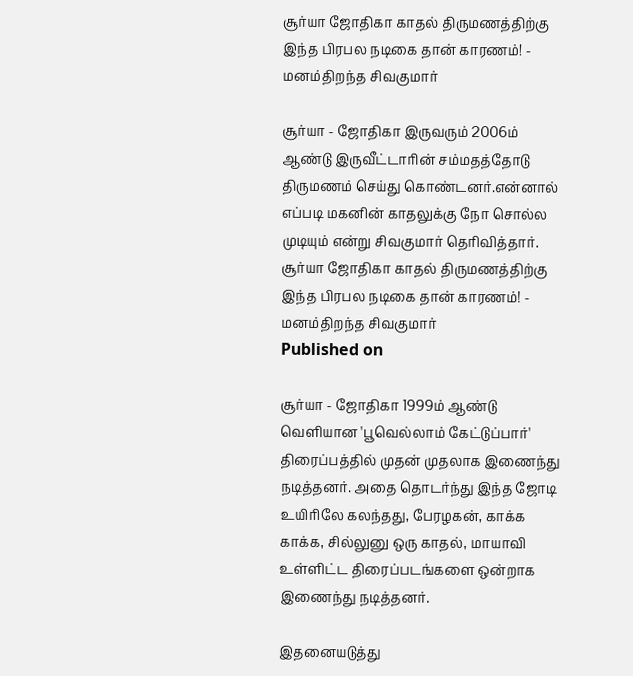சூர்யா ஜோதிகா காதல் திருமணத்திற்கு இந்த பிரபல நடிகை தான் காரணம்! - மனம்திறந்த சிவகுமார்

சூர்யா - ஜோதிகா இருவரும் 2006ம் ஆண்டு இருவீட்டாரின் சம்மதத்தோடு திருமணம் செய்து கொண்டனர்.என்னால் எப்படி மகனின் காதலுக்கு நோ சொல்ல முடியும் என்று சிவகுமார் தெரிவித்தார்.
சூர்யா ஜோதிகா காதல் திருமணத்திற்கு இந்த பிரபல நடிகை தான் காரணம்! - மனம்திறந்த சிவகுமார்
Published on

சூர்யா - ஜோதிகா 1999ம் ஆண்டு வெளியான 'பூவெல்லாம் கேட்டுப்பார்' திரைப்பத்தில் முதன் முதலாக இணைந்து நடித்தனர். அதை தொடர்ந்து இந்த ஜோடி உயிரிலே கலந்தது, பேரழகன், காக்க காக்க, சில்லுனு ஒரு காதல், மாயாவி உள்ளிட்ட திரைப்படங்களை ஒன்றாக இணைந்து நடித்தனர்.

இதனையடுத்து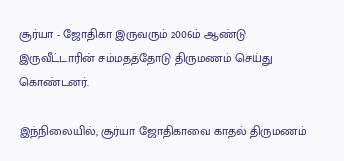சூர்யா - ஜோதிகா இருவரும் 2006ம் ஆண்டு இருவீட்டாரின் சம்மதத்தோடு திருமணம் செய்து கொண்டனர்.

இந்நிலையில், சூர்யா ஜோதிகாவை காதல் திருமணம்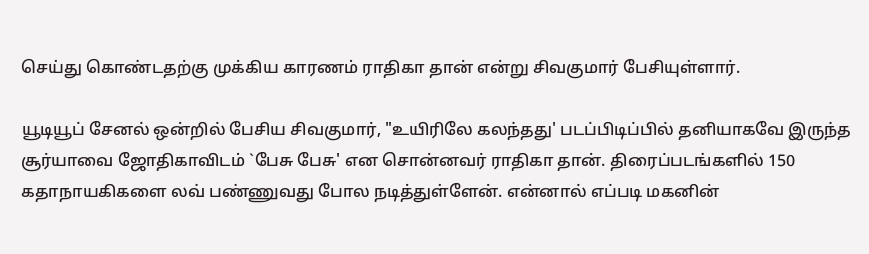செய்து கொண்டதற்கு முக்கிய காரணம் ராதிகா தான் என்று சிவகுமார் பேசியுள்ளார்.

யூடியூப் சேனல் ஒன்றில் பேசிய சிவகுமார், "உயிரிலே கலந்தது' படப்பிடிப்பில் தனியாகவே இருந்த சூர்யாவை ஜோதிகாவிடம் `பேசு பேசு' என சொன்னவர் ராதிகா தான். திரைப்படங்களில் 150 கதாநாயகிகளை லவ் பண்ணுவது போல நடித்துள்ளேன். என்னால் எப்படி மகனின்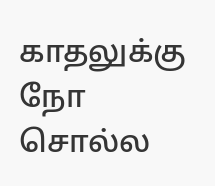காதலுக்கு நோ சொல்ல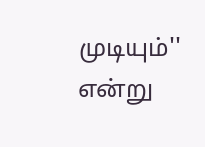முடியும்'' என்று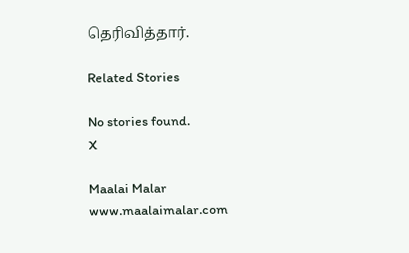தெரிவித்தார்.

Related Stories

No stories found.
X

Maalai Malar
www.maalaimalar.com